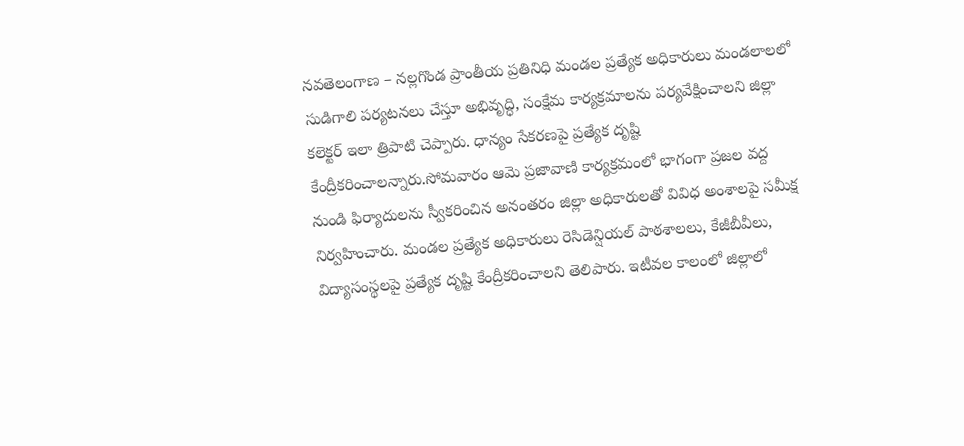నవతెలంగాణ – నల్లగొండ ప్రాంతీయ ప్రతినిధి మండల ప్రత్యేక అధికారులు మండలాలలో సుడిగాలి పర్యటనలు చేస్తూ అభివృద్ధి, సంక్షేమ కార్యక్రమాలను పర్యవేక్షించాలని జిల్లా కలెక్టర్ ఇలా త్రిపాటి చెప్పారు. ధాన్యం సేకరణపై ప్రత్యేక దృష్టి కేంద్రీకరించాలన్నారు.సోమవారం ఆమె ప్రజావాణి కార్యక్రమంలో భాగంగా ప్రజల వద్ద నుండి ఫిర్యాదులను స్వీకరించిన అనంతరం జిల్లా అధికారులతో వివిధ అంశాలపై సమీక్ష నిర్వహించారు. మండల ప్రత్యేక అధికారులు రెసిడెన్షియల్ పాఠశాలలు, కేజీబీవీలు, విద్యాసంస్థలపై ప్రత్యేక దృష్టి కేంద్రీకరించాలని తెలిపారు. ఇటీవల కాలంలో జిల్లాలో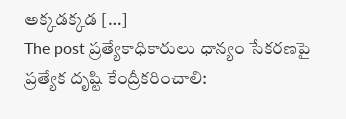అక్కడక్కడ […]
The post ప్రత్యేకాధికారులు ధాన్యం సేకరణపై ప్రత్యేక దృష్టి కేంద్రీకరించాలి: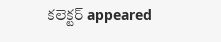కలెక్టర్ appeared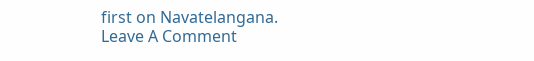first on Navatelangana.
Leave A Comment